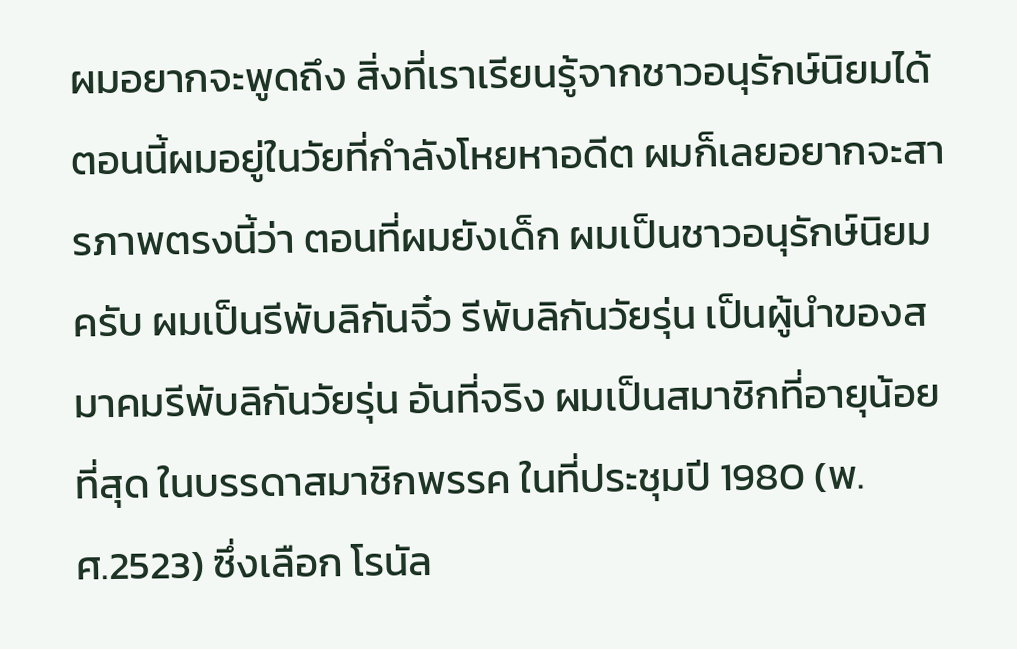ผมอยากจะพูดถึง สิ่งที่เราเรียนรู้จากชาวอนุรักษ์นิยมได้ ตอนนี้ผมอยู่ในวัยที่กำลังโหยหาอดีต ผมก็เลยอยากจะสารภาพตรงนี้ว่า ตอนที่ผมยังเด็ก ผมเป็นชาวอนุรักษ์นิยมครับ ผมเป็นรีพับลิกันจิ๋ว รีพับลิกันวัยรุ่น เป็นผู้นำของสมาคมรีพับลิกันวัยรุ่น อันที่จริง ผมเป็นสมาชิกที่อายุน้อยที่สุด ในบรรดาสมาชิกพรรค ในที่ประชุมปี 1980 (พ.ศ.2523) ซึ่งเลือก โรนัล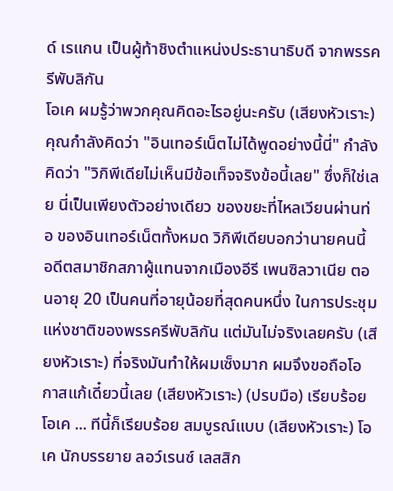ด์ เรแกน เป็นผู้ท้าชิงตำแหน่งประธานาธิบดี จากพรรครีพับลิกัน
โอเค ผมรู้ว่าพวกคุณคิดอะไรอยู่นะครับ (เสียงหัวเราะ) คุณกำลังคิดว่า "อินเทอร์เน็ตไม่ได้พูดอย่างนี้นี่" กำลังคิดว่า "วิกิพีเดียไม่เห็นมีข้อเท็จจริงข้อนี้เลย" ซึ่งก็ใช่เลย นี่เป็นเพียงตัวอย่างเดียว ของขยะที่ไหลเวียนผ่านท่อ ของอินเทอร์เน็ตทั้งหมด วิกิพีเดียบอกว่านายคนนี้ อดีตสมาชิกสภาผู้แทนจากเมืองอีรี เพนซิลวาเนีย ตอนอายุ 20 เป็นคนที่อายุน้อยที่สุดคนหนึ่ง ในการประชุมแห่งชาติของพรรครีพับลิกัน แต่มันไม่จริงเลยครับ (เสียงหัวเราะ) ที่จริงมันทำให้ผมเซ็งมาก ผมจึงขอถือโอกาสแก้เดี๋ยวนี้เลย (เสียงหัวเราะ) (ปรบมือ) เรียบร้อย โอเค ... ทีนี้ก็เรียบร้อย สมบูรณ์แบบ (เสียงหัวเราะ) โอเค นักบรรยาย ลอว์เรนซ์ เลสสิก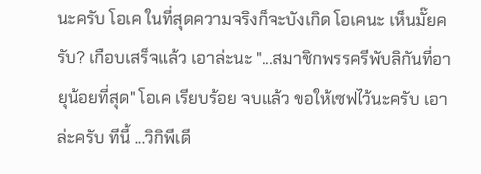นะครับ โอเค ในที่สุดความจริงก็จะบังเกิด โอเคนะ เห็นมั๊ยครับ? เกือบเสร็จแล้ว เอาล่ะนะ "...สมาชิกพรรครีพับลิกันที่อายุน้อยที่สุด" โอเค เรียบร้อย จบแล้ว ขอให้เซฟไว้นะครับ เอาล่ะครับ ทีนี้ ...วิกิพีเดี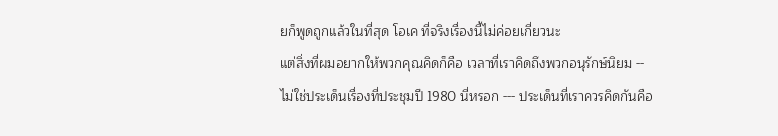ยก็พูดถูกแล้วในที่สุด โอเค ที่จริงเรื่องนี้ไม่ค่อยเกี่ยวนะ
แต่สิ่งที่ผมอยากให้พวกคุณคิดก็คือ เวลาที่เราคิดถึงพวกอนุรักษ์นิยม -- ไม่ใช่ประเด็นเรื่องที่ประชุมปี 1980 นี่หรอก --- ประเด็นที่เราควรคิดกันคือ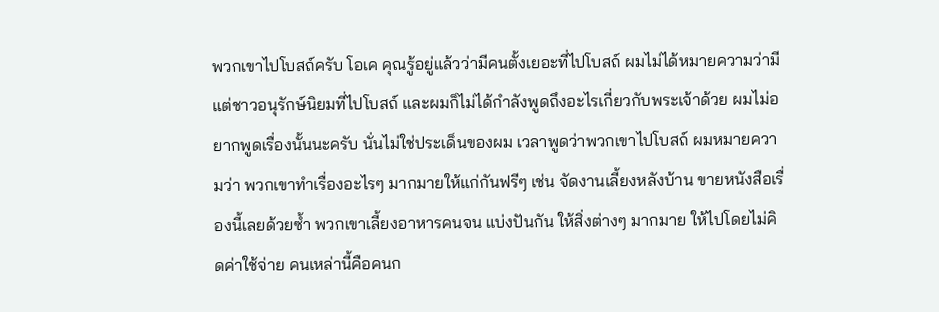พวกเขาไปโบสถ์ครับ โอเค คุณรู้อยู่แล้วว่ามีคนตั้งเยอะที่ไปโบสถ์ ผมไม่ได้หมายความว่ามีแต่ชาวอนุรักษ์นิยมที่ไปโบสถ์ และผมก็ไม่ได้กำลังพูดถึงอะไรเกี่ยวกับพระเจ้าด้วย ผมไม่อยากพูดเรื่องนั้นนะครับ นั่นไม่ใช่ประเด็นของผม เวลาพูดว่าพวกเขาไปโบสถ์ ผมหมายความว่า พวกเขาทำเรื่องอะไรๆ มากมายให้แก่กันฟรีๆ เช่น จัดงานเลี้ยงหลังบ้าน ขายหนังสือเรื่องนี้เลยด้วยซ้ำ พวกเขาเลี้ยงอาหารคนจน แบ่งปันกัน ให้สิ่งต่างๆ มากมาย ให้ไปโดยไม่คิดค่าใช้จ่าย คนเหล่านี้คือคนก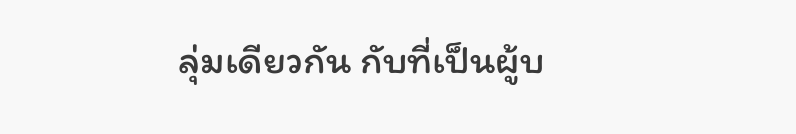ลุ่มเดียวกัน กับที่เป็นผู้บ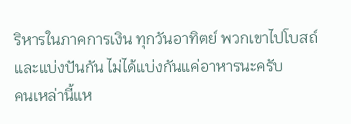ริหารในภาคการเงิน ทุกวันอาทิตย์ พวกเขาไปโบสถ์ และแบ่งปันกัน ไม่ได้แบ่งกันแค่อาหารนะครับ
คนเหล่านี้แห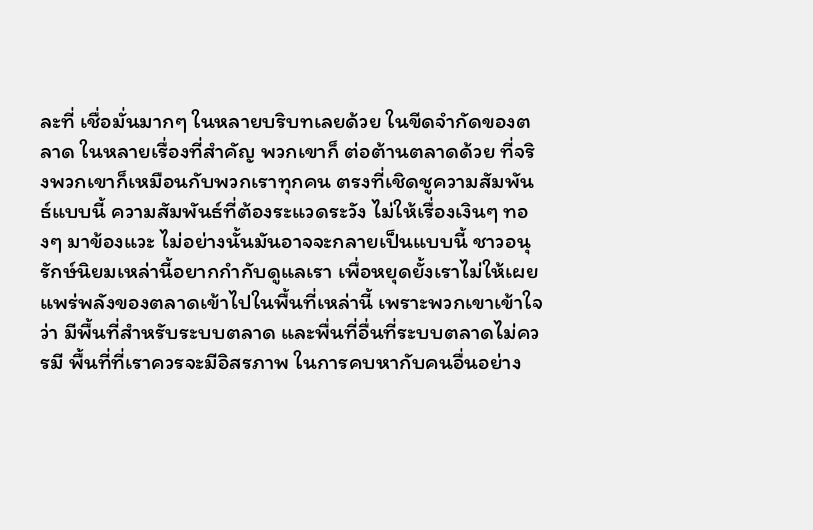ละที่ เชื่อมั่นมากๆ ในหลายบริบทเลยด้วย ในขีดจำกัดของตลาด ในหลายเรื่องที่สำคัญ พวกเขาก็ ต่อต้านตลาดด้วย ที่จริงพวกเขาก็เหมือนกับพวกเราทุกคน ตรงที่เชิดชูความสัมพันธ์แบบนี้ ความสัมพันธ์ที่ต้องระแวดระวัง ไม่ให้เรื่องเงินๆ ทองๆ มาข้องแวะ ไม่อย่างนั้นมันอาจจะกลายเป็นแบบนี้ ชาวอนุรักษ์นิยมเหล่านี้อยากกำกับดูแลเรา เพื่อหยุดยั้งเราไม่ให้เผยแพร่พลังของตลาดเข้าไปในพื้นที่เหล่านี้ เพราะพวกเขาเข้าใจว่า มีพื้นที่สำหรับระบบตลาด และพื่นที่อื่นที่ระบบตลาดไม่ควรมี พื้นที่ที่เราควรจะมีอิสรภาพ ในการคบหากับคนอื่นอย่าง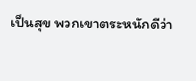เป็นสุข พวกเขาตระหนักดีว่า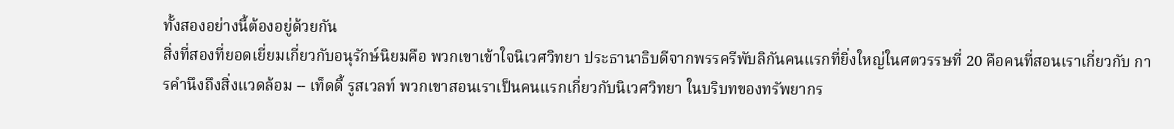ทั้งสองอย่างนี้ต้องอยู่ด้วยกัน
สิ่งที่สองที่ยอดเยี่ยมเกี่ยวกับอนุรักษ์นิยมคือ พวกเขาเข้าใจนิเวศวิทยา ประธานาธิบดีจากพรรครีพับลิกันคนแรกที่ยิ่งใหญ่ในศตวรรษที่ 20 คือคนที่สอนเราเกี่ยวกับ การคำนึงถึงสิ่งแวดล้อม -- เท็ดดี้ รูสเวลท์ พวกเขาสอนเราเป็นคนแรกเกี่ยวกับนิเวศวิทยา ในบริบทของทรัพยากร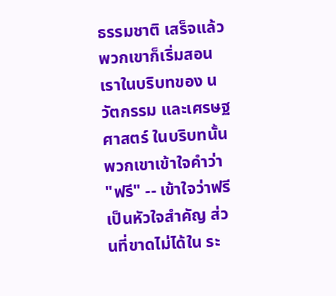ธรรมชาติ เสร็จแล้วพวกเขาก็เริ่มสอนเราในบริบทของ นวัตกรรม และเศรษฐศาสตร์ ในบริบทนั้น พวกเขาเข้าใจคำว่า "ฟรี" -- เข้าใจว่าฟรีเป็นหัวใจสำคัญ ส่วนที่ขาดไม่ได้ใน ระ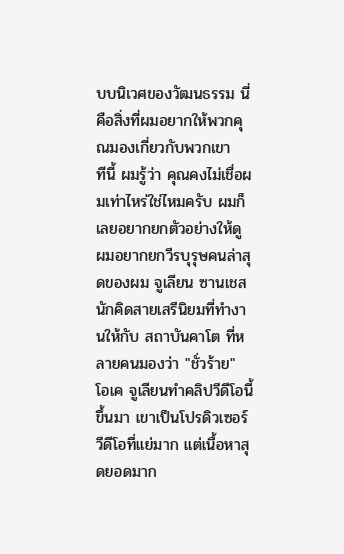บบนิเวศของวัฒนธรรม นี่คือสิ่งที่ผมอยากให้พวกคุณมองเกี่ยวกับพวกเขา
ทีนี้ ผมรู้ว่า คุณคงไม่เชื่อผมเท่าไหร่ใช่ไหมครับ ผมก็เลยอยากยกตัวอย่างให้ดู ผมอยากยกวีรบุรุษคนล่าสุดของผม จูเลียน ซานเชส นักคิดสายเสรีนิยมที่ทำงานให้กับ สถาบันคาโต ที่หลายคนมองว่า "ชั่วร้าย" โอเค จูเลียนทำคลิปวีดีโอนี้ขึ้นมา เขาเป็นโปรดิวเซอร์วีดีโอที่แย่มาก แต่เนื้อหาสุดยอดมาก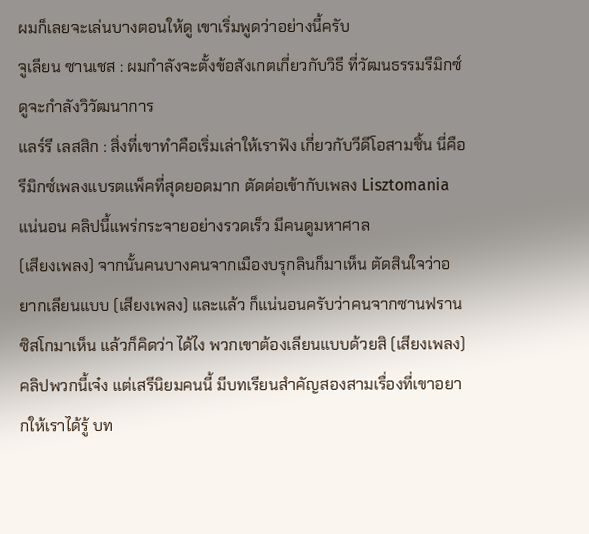ผมก็เลยจะเล่นบางตอนให้ดู เขาเริ่มพูดว่าอย่างนี้ครับ
จูเลียน ซานเชส : ผมกำลังจะตั้งข้อสังเกตเกี่ยวกับวิธี ที่วัฒนธรรมรีมิกซ์ดูจะกำลังวิวัฒนาการ
แลร์รี เลสสิก : สิ่งที่เขาทำคือเริ่มเล่าให้เราฟัง เกี่ยวกับวีดีโอสามชิ้น นี่คือรีมิกซ์เพลงแบรตแพ็คที่สุดยอดมาก ตัดต่อเข้ากับเพลง Lisztomania แน่นอน คลิปนี้แพร่กระจายอย่างรวดเร็ว มีคนดูมหาศาล
(เสียงเพลง) จากนั้นคนบางคนจากเมืองบรุกลินก็มาเห็น ตัดสินใจว่าอยากเลียนแบบ (เสียงเพลง) และแล้ว ก็แน่นอนครับว่าคนจากซานฟรานซิสโกมาเห็น แล้วก็คิดว่า ได้ไง พวกเขาต้องเลียนแบบด้วยสิ (เสียงเพลง) คลิปพวกนี้เจ๋ง แต่เสรีนิยมคนนี้ มีบทเรียนสำคัญสองสามเรื่องที่เขาอยากให้เราได้รู้ บท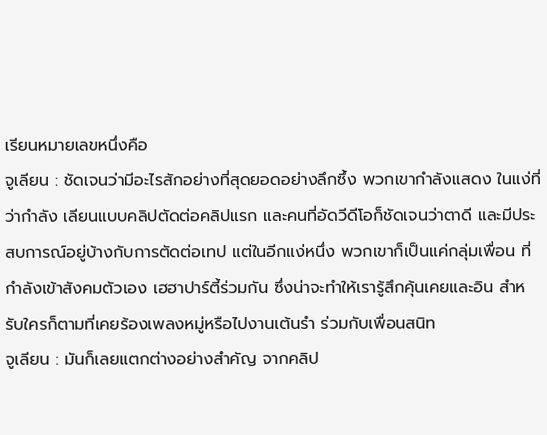เรียนหมายเลขหนึ่งคือ
จูเลียน : ชัดเจนว่ามีอะไรสักอย่างที่สุดยอดอย่างลึกซึ้ง พวกเขากำลังแสดง ในแง่ที่ว่ากำลัง เลียนแบบคลิปตัดต่อคลิปแรก และคนที่อัดวีดีโอก็ชัดเจนว่าตาดี และมีประสบการณ์อยู่บ้างกับการตัดต่อเทป แต่ในอีกแง่หนึ่ง พวกเขาก็เป็นแค่กลุ่มเพื่อน ที่กำลังเข้าสังคมตัวเอง เฮฮาปาร์ตี้ร่วมกัน ซึ่งน่าจะทำให้เรารู้สึกคุ้นเคยและอิน สำหรับใครก็ตามที่เคยร้องเพลงหมู่หรือไปงานเต้นรำ ร่วมกับเพื่อนสนิท
จูเลียน : มันก็เลยแตกต่างอย่างสำคัญ จากคลิป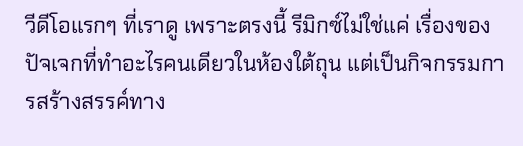วีดีโอแรกๆ ที่เราดู เพราะตรงนี้ รีมิกซ์ไม่ใช่แค่ เรื่องของปัจเจกที่ทำอะไรคนเดียวในห้องใต้ถุน แต่เป็นกิจกรรมการสร้างสรรค์ทาง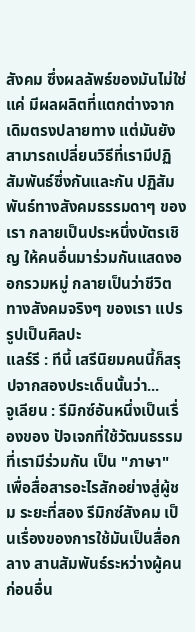สังคม ซึ่งผลลัพธ์ของมันไม่ใช่แค่ มีผลผลิตที่แตกต่างจากเดิมตรงปลายทาง แต่มันยังสามารถเปลี่ยนวิธีที่เรามีปฏิสัมพันธ์ซึ่งกันและกัน ปฏิสัมพันธ์ทางสังคมธรรมดาๆ ของเรา กลายเป็นประหนึ่งบัตรเชิญ ให้คนอื่นมาร่วมกันแสดงออกรวมหมู่ กลายเป็นว่าชีวิตทางสังคมจริงๆ ของเรา แปรรูปเป็นศิลปะ
แลร์รี : ทีนี้ เสรีนิยมคนนี้ก็สรุปจากสองประเด็นนั้นว่า...
จูเลียน : รีมิกซ์อันหนึ่งเป็นเรื่องของ ปัจเจกที่ใช้วัฒนธรรมที่เรามีร่วมกัน เป็น "ภาษา" เพื่อสื่อสารอะไรสักอย่างสู่ผู้ชม ระยะที่สอง รีมิกซ์สังคม เป็นเรื่องของการใช้มันเป็นสื่อกลาง สานสัมพันธ์ระหว่างผู้คน ก่อนอื่น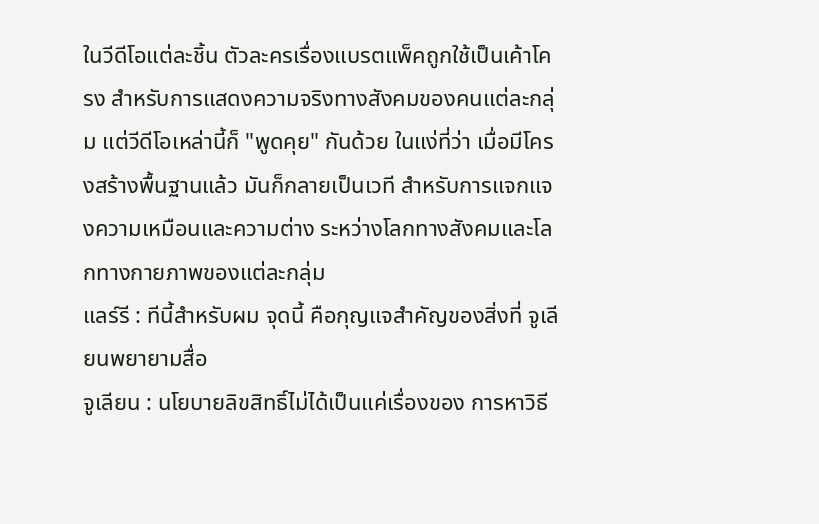ในวีดีโอแต่ละชิ้น ตัวละครเรื่องแบรตแพ็คถูกใช้เป็นเค้าโครง สำหรับการแสดงความจริงทางสังคมของคนแต่ละกลุ่ม แต่วีดีโอเหล่านี้ก็ "พูดคุย" กันด้วย ในแง่ที่ว่า เมื่อมีโครงสร้างพื้นฐานแล้ว มันก็กลายเป็นเวที สำหรับการแจกแจงความเหมือนและความต่าง ระหว่างโลกทางสังคมและโลกทางกายภาพของแต่ละกลุ่ม
แลร์รี : ทีนี้สำหรับผม จุดนี้ คือกุญแจสำคัญของสิ่งที่ จูเลียนพยายามสื่อ
จูเลียน : นโยบายลิขสิทธิ์ไม่ได้เป็นแค่เรื่องของ การหาวิธี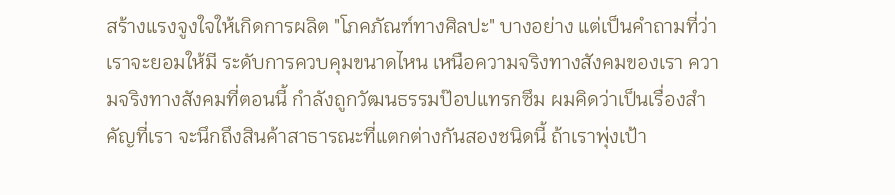สร้างแรงจูงใจให้เกิดการผลิต "โภคภัณฑ์ทางศิลปะ" บางอย่าง แต่เป็นคำถามที่ว่า เราจะยอมให้มี ระดับการควบคุมขนาดไหน เหนือความจริงทางสังคมของเรา ความจริงทางสังคมที่ตอนนี้ กำลังถูกวัฒนธรรมป๊อปแทรกซึม ผมคิดว่าเป็นเรื่องสำคัญที่เรา จะนึกถึงสินค้าสาธารณะที่แตกต่างกันสองชนิดนี้ ถ้าเราพุ่งเป้า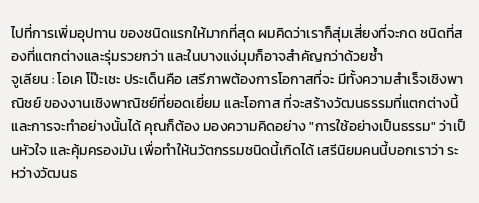ไปที่การเพิ่มอุปทาน ของชนิดแรกให้มากที่สุด ผมคิดว่าเราก็สุ่มเสี่ยงที่จะกด ชนิดที่สองที่แตกต่างและรุ่มรวยกว่า และในบางแง่มุมก็อาจสำคัญกว่าด้วยซ้ำ
จูเลียน : โอเค โป๊ะเชะ ประเด็นคือ เสรีภาพต้องการโอกาสที่จะ มีทั้งความสำเร็จเชิงพาณิชย์ ของงานเชิงพาณิชย์ที่ยอดเยี่ยม และโอกาส ที่จะสร้างวัฒนธรรมที่แตกต่างนี้ และการจะทำอย่างนั้นได้ คุณก็ต้อง มองความคิดอย่าง "การใช้อย่างเป็นธรรม" ว่าเป็นหัวใจ และคุ้มครองมัน เพื่อทำให้นวัตกรรมชนิดนี้เกิดได้ เสรีนิยมคนนี้บอกเราว่า ระหว่างวัฒนธ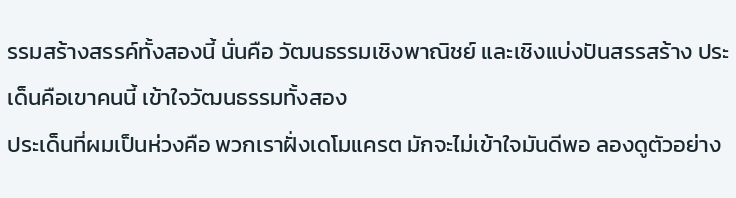รรมสร้างสรรค์ทั้งสองนี้ นั่นคือ วัฒนธรรมเชิงพาณิชย์ และเชิงแบ่งปันสรรสร้าง ประเด็นคือเขาคนนี้ เข้าใจวัฒนธรรมทั้งสอง
ประเด็นที่ผมเป็นห่วงคือ พวกเราฝั่งเดโมแครต มักจะไม่เข้าใจมันดีพอ ลองดูตัวอย่าง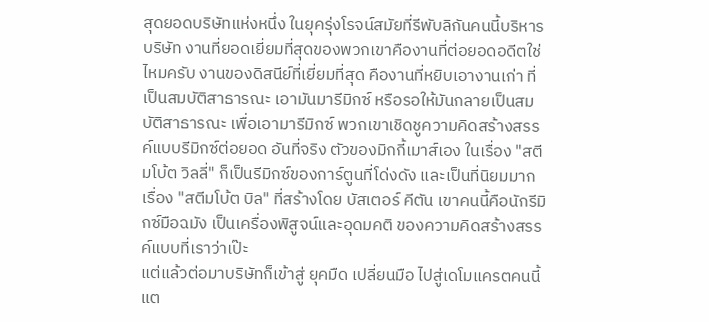สุดยอดบริษัทแห่งหนึ่ง ในยุครุ่งโรจน์สมัยที่รีพับลิกันคนนี้บริหารบริษัท งานที่ยอดเยี่ยมที่สุดของพวกเขาคืองานที่ต่อยอดอดีตใช่ไหมครับ งานของดิสนีย์ที่เยี่ยมที่สุด คืองานที่หยิบเอางานเก่า ที่เป็นสมบัติสาธารณะ เอามันมารีมิกซ์ หรือรอให้มันกลายเป็นสมบัติสาธารณะ เพื่อเอามารีมิกซ์ พวกเขาเชิดชูความคิดสร้างสรรค์แบบรีมิกซ์ต่อยอด อันที่จริง ตัวของมิกกี้เมาส์เอง ในเรื่อง "สตีมโบ้ต วิลลี่" ก็เป็นรีมิกซ์ของการ์ตูนที่โด่งดัง และเป็นที่นิยมมากเรื่อง "สตีมโบ้ต บิล" ที่สร้างโดย บัสเตอร์ คีตัน เขาคนนี้คือนักรีมิกซ์มือฉมัง เป็นเครื่องพิสูจน์และอุดมคติ ของความคิดสร้างสรรค์แบบที่เราว่าเป๊ะ
แต่แล้วต่อมาบริษัทก็เข้าสู่ ยุคมืด เปลี่ยนมือ ไปสู่เดโมแครตคนนี้ แต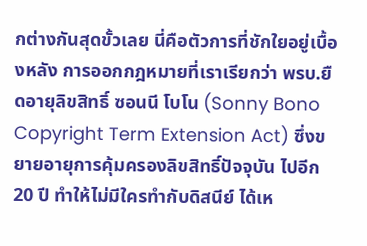กต่างกันสุดขั้วเลย นี่คือตัวการที่ชักใยอยู่เบื้องหลัง การออกกฎหมายที่เราเรียกว่า พรบ.ยืดอายุลิขสิทธิ์ ซอนนี โบโน (Sonny Bono Copyright Term Extension Act) ซึ่งขยายอายุการคุ้มครองลิขสิทธิ์ปัจจุบัน ไปอีก 20 ปี ทำให้ไม่มีใครทำกับดิสนีย์ ได้เห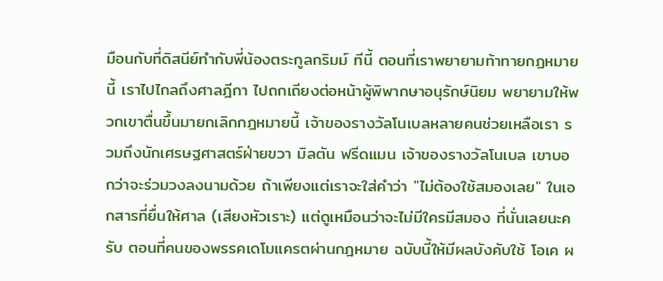มือนกับที่ดิสนีย์ทำกับพี่น้องตระกูลกริมม์ ทีนี้ ตอนที่เราพยายามท้าทายกฏหมายนี้ เราไปไกลถึงศาลฎีกา ไปถกเถียงต่อหน้าผู้พิพากษาอนุรักษ์นิยม พยายามให้พวกเขาตื่นขึ้นมายกเลิกกฎหมายนี้ เจ้าของรางวัลโนเบลหลายคนช่วยเหลือเรา รวมถึงนักเศรษฐศาสตร์ฝ่ายขวา มิลตัน ฟรีดแมน เจ้าของรางวัลโนเบล เขาบอกว่าจะร่วมวงลงนามด้วย ถ้าเพียงแต่เราจะใส่คำว่า "ไม่ต้องใช้สมองเลย" ในเอกสารที่ยื่นให้ศาล (เสียงหัวเราะ) แต่ดูเหมือนว่าจะไม่มีใครมีสมอง ที่นั่นเลยนะครับ ตอนที่คนของพรรคเดโมแครตผ่านกฎหมาย ฉบับนี้ให้มีผลบังคับใช้ โอเค ผ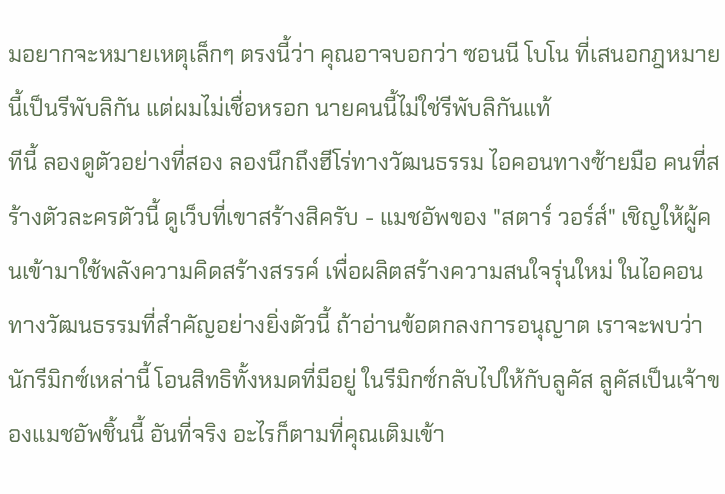มอยากจะหมายเหตุเล็กๆ ตรงนี้ว่า คุณอาจบอกว่า ซอนนี โบโน ที่เสนอกฎหมายนี้เป็นรีพับลิกัน แต่ผมไม่เชื่อหรอก นายคนนี้ไม่ใช่รีพับลิกันแท้
ทีนี้ ลองดูตัวอย่างที่สอง ลองนึกถึงฮีโร่ทางวัฒนธรรม ไอคอนทางซ้ายมือ คนที่สร้างตัวละครตัวนี้ ดูเว็บที่เขาสร้างสิครับ - แมชอัพของ "สตาร์ วอร์ส์" เชิญให้ผู้คนเข้ามาใช้พลังความคิดสร้างสรรค์ เพื่อผลิตสร้างความสนใจรุ่นใหม่ ในไอคอนทางวัฒนธรรมที่สำคัญอย่างยิ่งตัวนี้ ถ้าอ่านข้อตกลงการอนุญาต เราจะพบว่านักรีมิกซ์เหล่านี้ โอนสิทธิทั้งหมดที่มีอยู่ ในรีมิกซ์กลับไปให้กับลูคัส ลูคัสเป็นเจ้าของแมชอัพชิ้นนี้ อันที่จริง อะไรก็ตามที่คุณเติมเข้า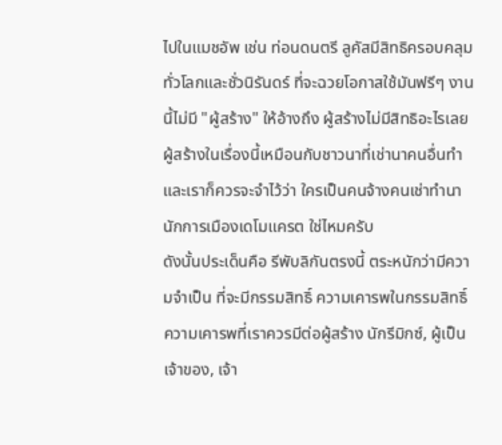ไปในแมชอัพ เช่น ท่อนดนตรี ลูคัสมีสิทธิครอบคลุมทั่วโลกและชั่วนิรันดร์ ที่จะฉวยโอกาสใช้มันฟรีๆ งานนี้ไม่มี "ผู้สร้าง" ให้อ้างถึง ผู้สร้างไม่มีสิทธิอะไรเลย ผู้สร้างในเรื่องนี้เหมือนกับชาวนาที่เช่านาคนอื่นทำ และเราก็ควรจะจำไว้ว่า ใครเป็นคนจ้างคนเช่าทำนา นักการเมืองเดโมแครต ใช่ไหมครับ
ดังนั้นประเด็นคือ รีพับลิกันตรงนี้ ตระหนักว่ามีความจำเป็น ที่จะมีกรรมสิทธิ์ ความเคารพในกรรมสิทธิ์ ความเคารพที่เราควรมีต่อผู้สร้าง นักรีมิกซ์, ผู้เป็นเจ้าของ, เจ้า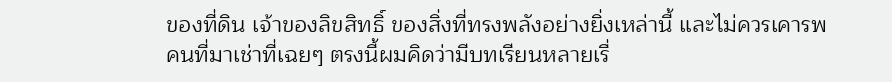ของที่ดิน เจ้าของลิขสิทธิ์ ของสิ่งที่ทรงพลังอย่างยิ่งเหล่านี้ และไม่ควรเคารพคนที่มาเช่าที่เฉยๆ ตรงนี้ผมคิดว่ามีบทเรียนหลายเรื่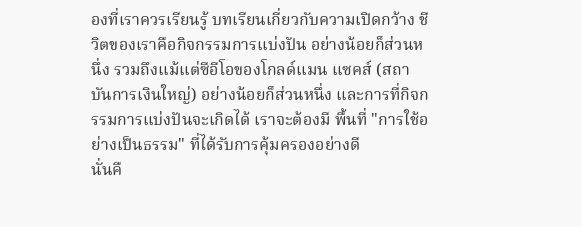องที่เราควรเรียนรู้ บทเรียนเกี่ยวกับความเปิดกว้าง ชีวิตของเราคือกิจกรรมการแบ่งปัน อย่างน้อยก็ส่วนหนึ่ง รวมถึงแม้แต่ซีอีโอของโกลด์แมน แซคส์ (สถาบันการเงินใหญ่) อย่างน้อยก็ส่วนหนึ่ง และการที่กิจกรรมการแบ่งปันจะเกิดได้ เราจะต้องมี พื้นที่ "การใช้อย่างเป็นธรรม" ที่ได้รับการคุ้มครองอย่างดี
นั่นคื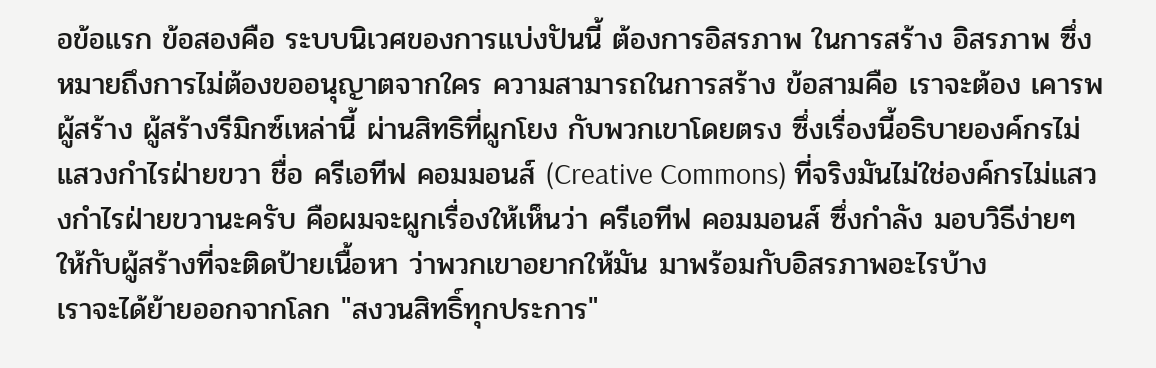อข้อแรก ข้อสองคือ ระบบนิเวศของการแบ่งปันนี้ ต้องการอิสรภาพ ในการสร้าง อิสรภาพ ซึ่งหมายถึงการไม่ต้องขออนุญาตจากใคร ความสามารถในการสร้าง ข้อสามคือ เราจะต้อง เคารพผู้สร้าง ผู้สร้างรีมิกซ์เหล่านี้ ผ่านสิทธิที่ผูกโยง กับพวกเขาโดยตรง ซึ่งเรื่องนี้อธิบายองค์กรไม่แสวงกำไรฝ่ายขวา ชื่อ ครีเอทีฟ คอมมอนส์ (Creative Commons) ที่จริงมันไม่ใช่องค์กรไม่แสวงกำไรฝ่ายขวานะครับ คือผมจะผูกเรื่องให้เห็นว่า ครีเอทีฟ คอมมอนส์ ซึ่งกำลัง มอบวิธีง่ายๆ ให้กับผู้สร้างที่จะติดป้ายเนื้อหา ว่าพวกเขาอยากให้มัน มาพร้อมกับอิสรภาพอะไรบ้าง
เราจะได้ย้ายออกจากโลก "สงวนสิทธิ์ทุกประการ"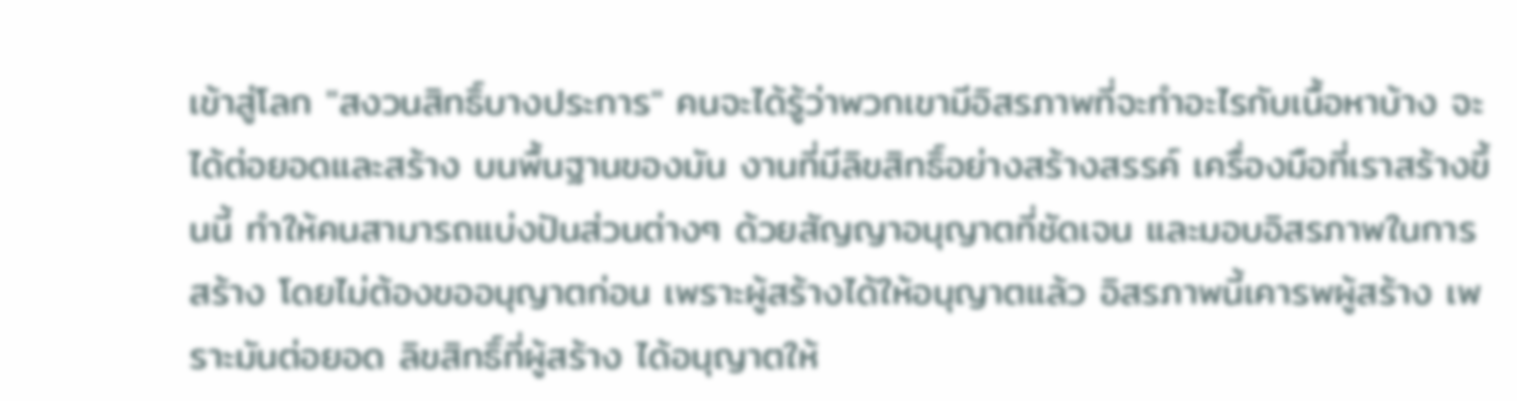เข้าสู่โลก "สงวนสิทธิ์บางประการ" คนจะได้รู้ว่าพวกเขามีอิสรภาพที่จะทำอะไรกับเนื้อหาบ้าง จะได้ต่อยอดและสร้าง บนพื้นฐานของมัน งานที่มีลิขสิทธิ์อย่างสร้างสรรค์ เครื่องมือที่เราสร้างขึ้นนี้ ทำให้คนสามารถแบ่งปันส่วนต่างๆ ด้วยสัญญาอนุญาตที่ชัดเจน และมอบอิสรภาพในการสร้าง โดยไม่ต้องขออนุญาตก่อน เพราะผู้สร้างได้ให้อนุญาตแล้ว อิสรภาพนี้เคารพผู้สร้าง เพราะมันต่อยอด ลิขสิทธิ์ที่ผู้สร้าง ได้อนุญาตให้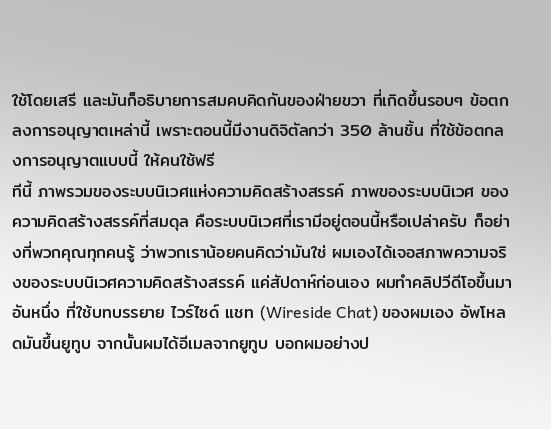ใช้โดยเสรี และมันก็อธิบายการสมคบคิดกันของฝ่ายขวา ที่เกิดขึ้นรอบๆ ข้อตกลงการอนุญาตเหล่านี้ เพราะตอนนี้มีงานดิจิตัลกว่า 350 ล้านชิ้น ที่ใช้ข้อตกลงการอนุญาตแบบนี้ ให้คนใช้ฟรี
ทีนี้ ภาพรวมของระบบนิเวศแห่งความคิดสร้างสรรค์ ภาพของระบบนิเวศ ของความคิดสร้างสรรค์ที่สมดุล คือระบบนิเวศที่เรามีอยู่ตอนนี้หรือเปล่าครับ ก็อย่างที่พวกคุณทุกคนรู้ ว่าพวกเราน้อยคนคิดว่ามันใช่ ผมเองได้เจอสภาพความจริงของระบบนิเวศความคิดสร้างสรรค์ แค่สัปดาห์ก่อนเอง ผมทำคลิปวีดีโอขึ้นมาอันหนึ่ง ที่ใช้บทบรรยาย ไวร์ไซด์ แชท (Wireside Chat) ของผมเอง อัพโหลดมันขึ้นยูทูบ จากนั้นผมได้อีเมลจากยูทูบ บอกผมอย่างป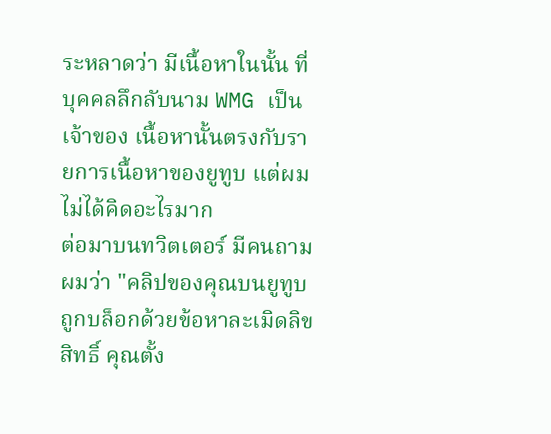ระหลาดว่า มีเนื้อหาในนั้น ที่บุคคลลึกลับนาม WMG เป็นเจ้าของ เนื้อหานั้นตรงกับรายการเนื้อหาของยูทูบ แต่ผมไม่ได้คิดอะไรมาก
ต่อมาบนทวิตเตอร์ มีคนถามผมว่า "คลิปของคุณบนยูทูบถูกบล็อกด้วยข้อหาละเมิดลิขสิทธิ์ คุณตั้ง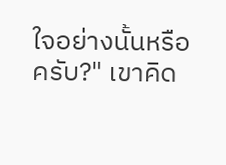ใจอย่างนั้นหรือครับ?" เขาคิด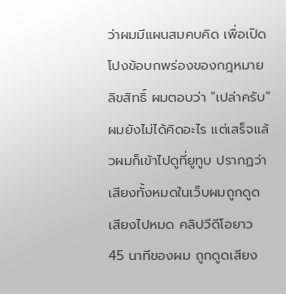ว่าผมมีแผนสมคบคิด เพื่อเปิดโปงข้อบกพร่องของกฎหมายลิขสิทธิ์ ผมตอบว่า "เปล่าครับ" ผมยังไม่ได้คิดอะไร แต่เสร็จแล้วผมก็เข้าไปดูที่ยูทูบ ปรากฏว่าเสียงทั้งหมดในเว็บผมถูกดูดเสียงไปหมด คลิปวีดีโอยาว 45 นาทีของผม ถูกดูดเสียง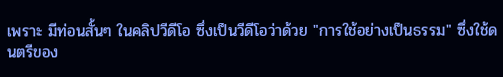เพราะ มีท่อนสั้นๆ ในคลิปวีดีโอ ซึ่งเป็นวีดีโอว่าด้วย "การใช้อย่างเป็นธรรม" ซึ่งใช้ดนตรีของ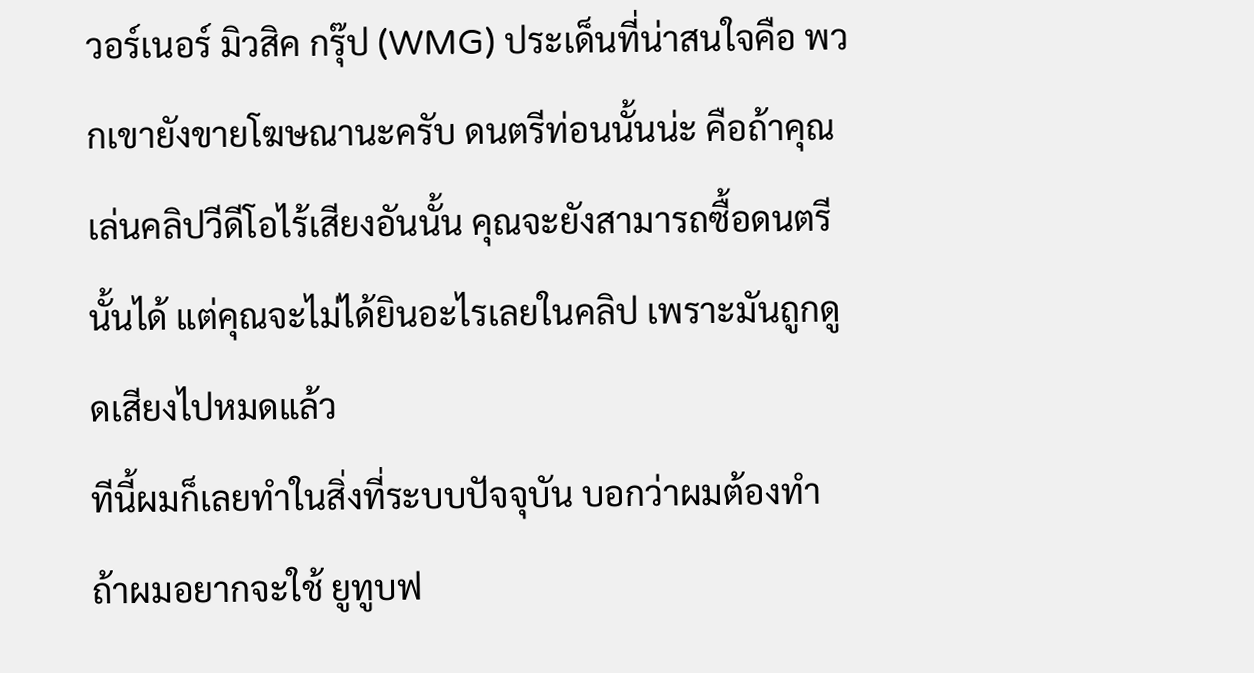วอร์เนอร์ มิวสิค กรุ๊ป (WMG) ประเด็นที่น่าสนใจคือ พวกเขายังขายโฆษณานะครับ ดนตรีท่อนนั้นน่ะ คือถ้าคุณเล่นคลิปวีดีโอไร้เสียงอันนั้น คุณจะยังสามารถซื้อดนตรีนั้นได้ แต่คุณจะไม่ได้ยินอะไรเลยในคลิป เพราะมันถูกดูดเสียงไปหมดแล้ว
ทีนี้ผมก็เลยทำในสิ่งที่ระบบปัจจุบัน บอกว่าผมต้องทำ ถ้าผมอยากจะใช้ ยูทูบฟ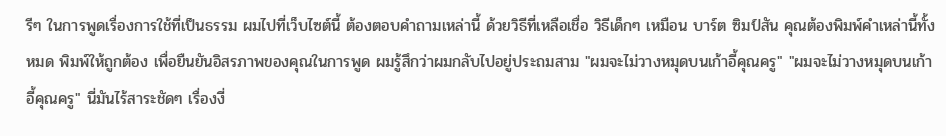รีๆ ในการพูดเรื่องการใช้ที่เป็นธรรม ผมไปที่เว็บไซต์นี้ ต้องตอบคำถามเหล่านี้ ด้วยวิธีที่เหลือเชื่อ วิธีเด็กๆ เหมือน บาร์ต ซิมป์สัน คุณต้องพิมพ์คำเหล่านี้ทั้งหมด พิมพ์ให้ถูกต้อง เพื่อยืนยันอิสรภาพของคุณในการพูด ผมรู้สึกว่าผมกลับไปอยู่ประถมสาม "ผมจะไม่วางหมุดบนเก้าอี้คุณครู" "ผมจะไม่วางหมุดบนเก้าอี้คุณครู" นี่มันไร้สาระชัดๆ เรื่องงี่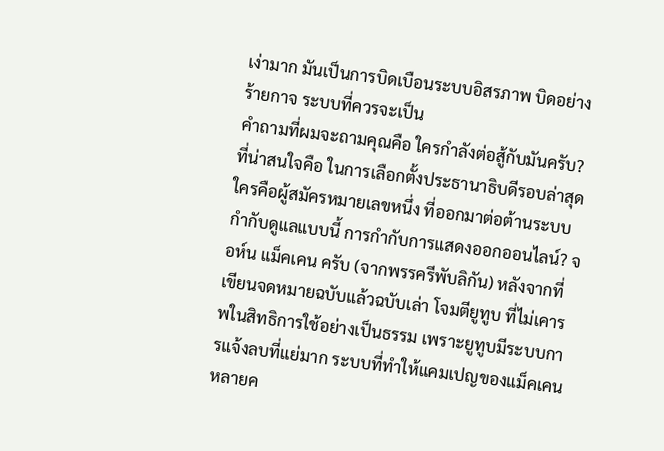เง่ามาก มันเป็นการบิดเบือนระบบอิสรภาพ บิดอย่างร้ายกาจ ระบบที่ควรจะเป็น
คำถามที่ผมจะถามคุณคือ ใครกำลังต่อสู้กับมันครับ? ที่น่าสนใจคือ ในการเลือกตั้งประธานาธิบดีรอบล่าสุด ใครคือผู้สมัครหมายเลขหนึ่ง ที่ออกมาต่อต้านระบบกำกับดูแลแบบนี้ การกำกับการแสดงออกออนไลน์? จอห์น แม็คเคน ครับ (จากพรรครีพับลิกัน) หลังจากที่เขียนจดหมายฉบับแล้วฉบับเล่า โจมตียูทูบ ที่ไม่เคารพในสิทธิการใช้อย่างเป็นธรรม เพราะยูทูบมีระบบการแจ้งลบที่แย่มาก ระบบที่ทำให้แคมเปญของแม็คเคนหลายค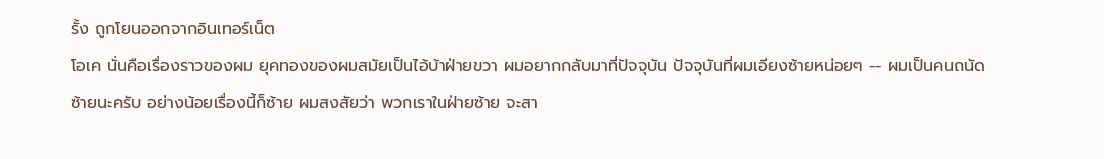รั้ง ถูกโยนออกจากอินเทอร์เน็ต
โอเค นั่นคือเรื่องราวของผม ยุคทองของผมสมัยเป็นไอ้บ้าฝ่ายขวา ผมอยากกลับมาที่ปัจจุบัน ปัจจุบันที่ผมเอียงซ้ายหน่อยๆ -- ผมเป็นคนถนัดซ้ายนะครับ อย่างน้อยเรื่องนี้ก็ซ้าย ผมสงสัยว่า พวกเราในฝ่ายซ้าย จะสา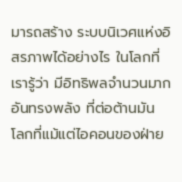มารถสร้าง ระบบนิเวศแห่งอิสรภาพได้อย่างไร ในโลกที่เรารู้ว่า มีอิทธิพลจำนวนมากอันทรงพลัง ที่ต่อต้านมัน โลกที่แม้แต่ไอคอนของฝ่าย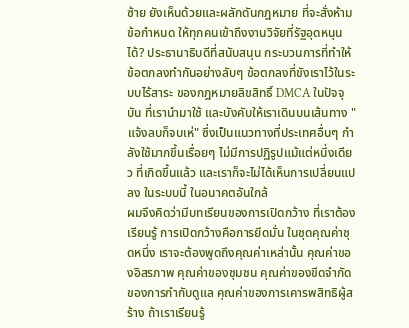ซ้าย ยังเห็นด้วยและผลักดันกฎหมาย ที่จะสั่งห้ามข้อกำหนด ให้ทุกคนเข้าถึงงานวิจัยที่รัฐอุดหนุนได้? ประธานาธิบดีที่สนับสนุน กระบวนการที่ทำให้ข้อตกลงทำกันอย่างลับๆ ข้อตกลงที่ขังเราไว้ในระบบไร้สาระ ของกฎหมายลิขสิทธิ์ DMCA ในปัจจุบัน ที่เรานำมาใช้ และบังคับให้เราเดินบนเส้นทาง "แจ้งลบก็จบเห่" ซึ่งเป็นแนวทางที่ประเทศอื่นๆ กำลังใช้มากขึ้นเรื่อยๆ ไม่มีการปฏิรูปแม้แต่หนึ่งเดียว ที่เกิดขึ้นแล้ว และเราก็จะไม่ได้เห็นการเปลี่ยนแปลง ในระบบนี้ ในอนาคตอันใกล้
ผมจึงคิดว่ามีบทเรียนของการเปิดกว้าง ที่เราต้องเรียนรู้ การเปิดกว้างคือการยึดมั่น ในชุดคุณค่าชุดหนึ่ง เราจะต้องพูดถึงคุณค่าเหล่านั้น คุณค่าของอิสรภาพ คุณค่าของชุมชน คุณค่าของขีดจำกัดของการกำกับดูแล คุณค่าของการเคารพสิทธิผู้สร้าง ถ้าเราเรียนรู้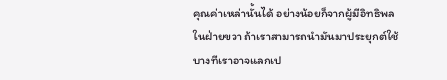คุณค่าเหล่านั้นได้ อย่างน้อยก็จากผู้มีอิทธิพลในฝ่ายขวา ถ้าเราสามารถนำมันมาประยุกต์ใช้ บางทีเราอาจแลกเป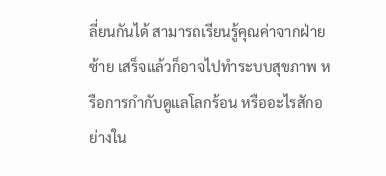ลี่ยนกันได้ สามารถเรียนรู้คุณค่าจากฝ่ายซ้าย เสร็จแล้วก็อาจไปทำระบบสุขภาพ หรือการกำกับดูแลโลกร้อน หรืออะไรสักอย่างใน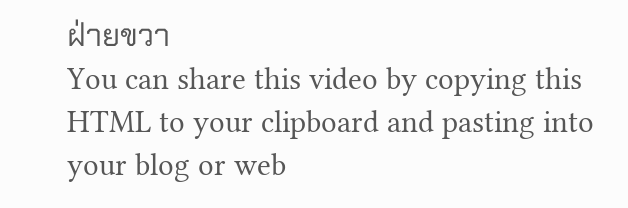ฝ่ายขวา
You can share this video by copying this HTML to your clipboard and pasting into your blog or web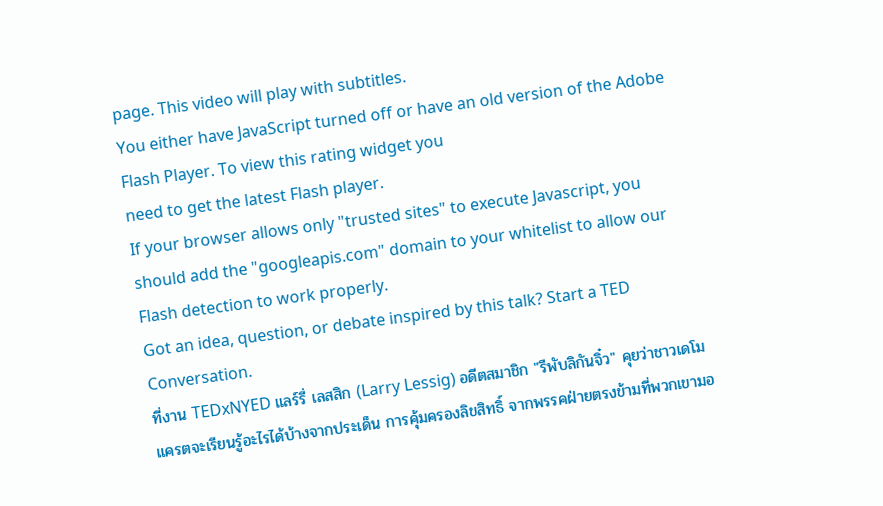page. This video will play with subtitles.
You either have JavaScript turned off or have an old version of the Adobe Flash Player. To view this rating widget you
need to get the latest Flash player.
If your browser allows only "trusted sites" to execute Javascript, you should add the "googleapis.com" domain to your whitelist to allow our Flash detection to work properly.
Got an idea, question, or debate inspired by this talk? Start a TED Conversation.
ที่งาน TEDxNYED แลร์รี่ เลสสิก (Larry Lessig) อดีตสมาชิก "รีพับลิกันจิ๋ว" คุยว่าชาวเดโมแครตจะเรียนรู้อะไรได้บ้างจากประเด็น การคุ้มครองลิขสิทธิ์ จากพรรคฝ่ายตรงข้ามที่พวกเขามอ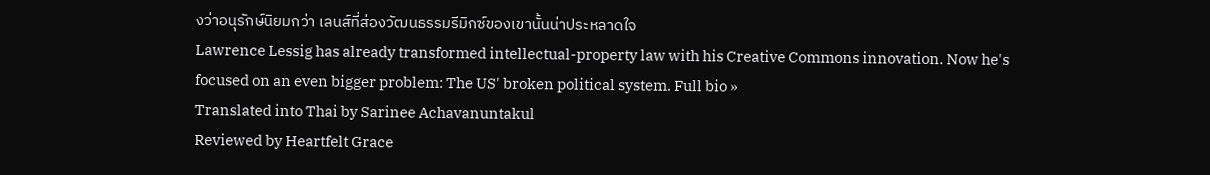งว่าอนุรักษ์นิยมกว่า เลนส์ที่ส่องวัฒนธรรมรีมิกซ์ของเขานั้นน่าประหลาดใจ
Lawrence Lessig has already transformed intellectual-property law with his Creative Commons innovation. Now he's focused on an even bigger problem: The US' broken political system. Full bio »
Translated into Thai by Sarinee Achavanuntakul
Reviewed by Heartfelt Grace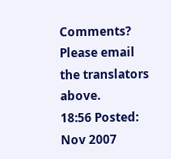Comments? Please email the translators above.
18:56 Posted: Nov 2007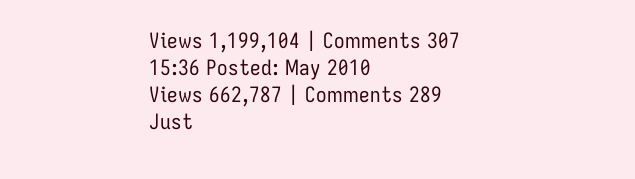Views 1,199,104 | Comments 307
15:36 Posted: May 2010
Views 662,787 | Comments 289
Just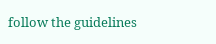follow the guidelines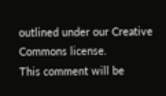outlined under our Creative Commons license.
This comment will be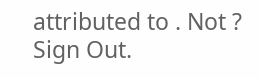attributed to . Not ? Sign Out.